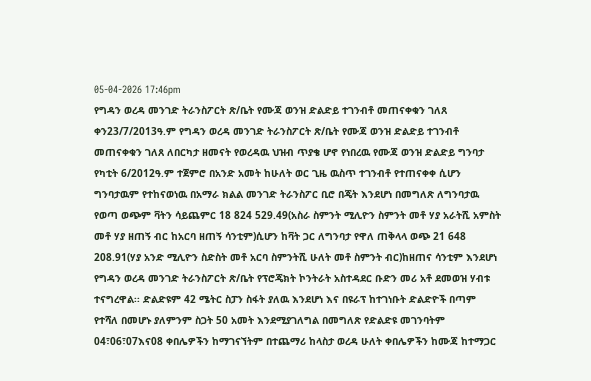05-04-2026 17:46pm
የግዳን ወረዳ መንገድ ትራንስፖርት ጽ/ቤት የሙጃ ወንዝ ድልድይ ተገንብቶ መጠናቀቁን ገለጸ
ቀን23/7/2013ዓ.ም የግዳን ወረዳ መንገድ ትራንስፖርት ጽ/ቤት የሙጃ ወንዝ ድልድይ ተገንብቶ መጠናቀቁን ገለጸ ለበርካታ ዘመናት የወረዳዉ ህዝብ ጥያቄ ሆኖ የነበረዉ የሙጃ ወንዝ ድልድይ ግንባታ የካቲት 6/2012ዓ.ም ተጀምሮ በአንድ አመት ከሁለት ወር ጊዜ ዉስጥ ተገንብቶ የተጠናቀቀ ሲሆን ግንባታዉም የተከናወነዉ በአማራ ክልል መንገድ ትራንስፖር ቢሮ በጄት እንደሆነ በመግለጽ ለግንባታዉ የወጣ ወጭም ቫትን ሳይጨምር 18 824 529.49(አስራ ስምንት ሚሊዮን ስምንት መቶ ሃያ አራትሺ አምስት መቶ ሃያ ዘጠኝ ብር ከአርባ ዘጠኝ ሳንቲም)ሲሆን ከቫት ጋር ለግንባታ የዋለ ጠቅላላ ወጭ 21 648 208.91(ሃያ አንድ ሚሊዮን ስድስት መቶ አርባ ስምንትሺ ሁለት መቶ ስምንት ብር)ከዘጠና ሳንቲም እንደሆነ የግዳን ወረዳ መንገድ ትራንስፖርት ጽ/ቤት የፕሮጄክት ኮንትራት አስተዳደር ቡድን መሪ አቶ ደመወዝ ሃብቱ ተናግረዋል፡፡ ድልድዩም 42 ሜትር ስፓን ስፋት ያለዉ እንደሆነ እና በዩራፕ ከተገነቡት ድልድዮች በጣም የተሻለ በመሆኑ ያለምንም ስጋት 50 አመት እንደሚያገለግል በመግለጽ የድልድዩ መገንባትም 04፣06፣07እና08 ቀበሌዎችን ከማገናኘትም በተጨማሪ ከላስታ ወረዳ ሁለት ቀበሌዎችን ከሙጃ ከተማጋር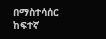በማስተሳሰር ከፍተኛ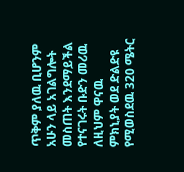ጥቅም ያለዉ ቢሆንም አሁን ላይ አገልግሎት መስጠት እንደማይችል የተናገሩት ቡድን መሪዉ ለዚህም ዋናዉ ምክኒያት ወደ ድልድዩ የሚወስደዉ 320 ሜትር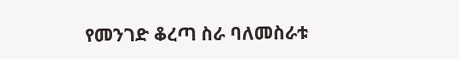የመንገድ ቆረጣ ስራ ባለመስራቱ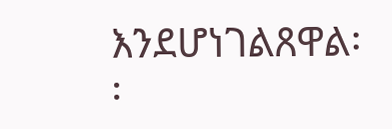እንደሆነገልጸዋል፡፡